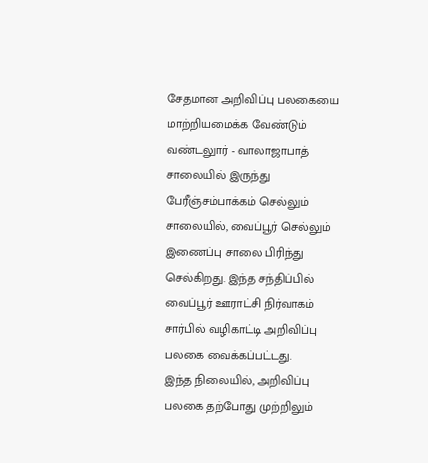சேதமான அறிவிப்பு பலகையை மாற்றியமைக்க வேண்டும்
வண்டலுார் - வாலாஜாபாத் சாலையில் இருந்து பேரீஞ்சம்பாக்கம் செல்லும் சாலையில், வைப்பூர் செல்லும் இணைப்பு சாலை பிரிந்து செல்கிறது. இந்த சந்திப்பில் வைப்பூர் ஊராட்சி நிர்வாகம் சார்பில் வழிகாட்டி அறிவிப்பு பலகை வைக்கப்பட்டது.
இந்த நிலையில், அறிவிப்பு பலகை தற்போது முற்றிலும்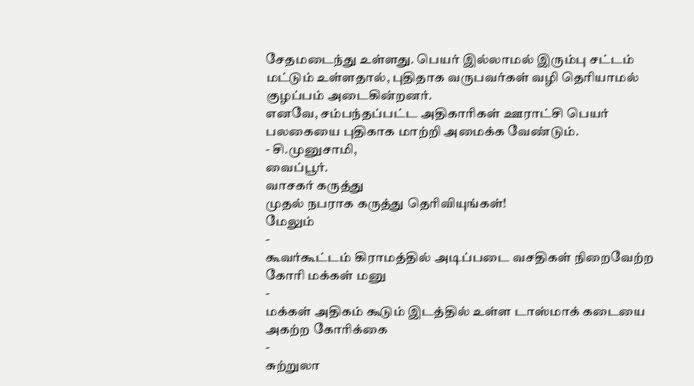சேதமடைந்து உள்ளது. பெயர் இல்லாமல் இரும்பு சட்டம் மட்டும் உள்ளதால், புதிதாக வருபவர்கள் வழி தெரியாமல் குழப்பம் அடைகின்றனர்.
எனவே, சம்பந்தப்பட்ட அதிகாரிகள் ஊராட்சி பெயர் பலகையை புதிகாக மாற்றி அமைக்க வேண்டும்.
- சி.முனுசாமி,
வைப்பூர்.
வாசகர் கருத்து
முதல் நபராக கருத்து தெரிவியுங்கள்!
மேலும்
-
கூவர்கூட்டம் கிராமத்தில் அடிப்படை வசதிகள் நிறைவேற்ற கோரி மக்கள் மனு
-
மக்கள் அதிகம் கூடும் இடத்தில் உள்ள டாஸ்மாக் கடையை அகற்ற கோரிக்கை
-
சுற்றுலா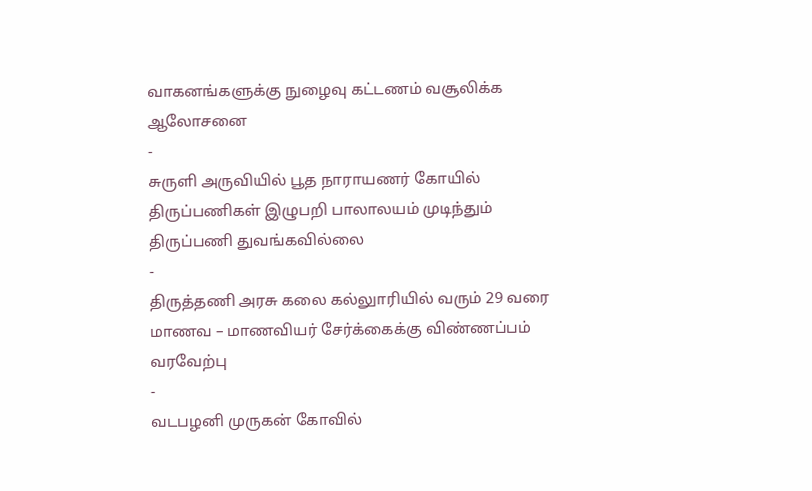வாகனங்களுக்கு நுழைவு கட்டணம் வசூலிக்க ஆலோசனை
-
சுருளி அருவியில் பூத நாராயணர் கோயில் திருப்பணிகள் இழுபறி பாலாலயம் முடிந்தும் திருப்பணி துவங்கவில்லை
-
திருத்தணி அரசு கலை கல்லுாரியில் வரும் 29 வரை மாணவ – மாணவியர் சேர்க்கைக்கு விண்ணப்பம் வரவேற்பு
-
வடபழனி முருகன் கோவில்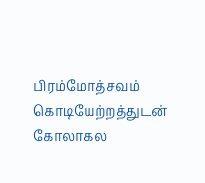பிரம்மோத்சவம் கொடியேற்றத்துடன் கோலாகல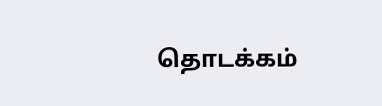தொடக்கம்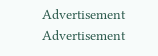Advertisement
Advertisement